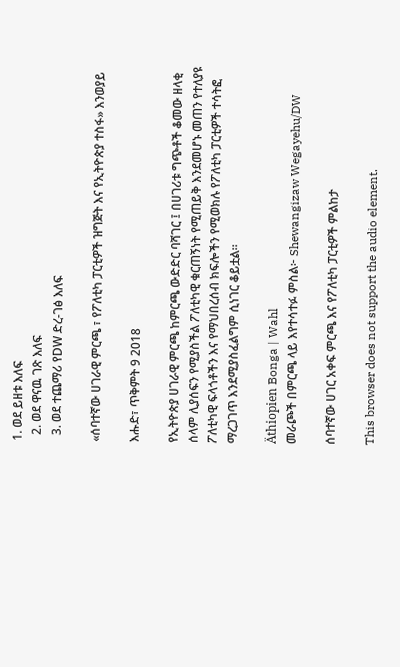1. ወደ ይዘቱ እለፍ
  2. ወደ ዋናዉ ገጽ እለፍ
  3. ወደ ተጨማሪ የDW ድረ-ገፅ እለፍ

«ሰባተኛው ሀገራዊ ምርጫ ፣ የፖለቲካ ፓርቲዎች ዝግጅት እና የኢትዮጵያ ተስፋ» እንወያይ

እሑድ፣ ጥቅምት 9 2018

የኢትዮጵያ ሀገራዊ ምርጫ ከምርጫ ውድድር ባሻገር ፤ በሀገሪቱ ግጭቶች ቆመው ዘላቂ ሰላም ሊያሰፍን የሚያስችል ፖለቲካዊ ቁርጠኝነት የሚጠይቅ እንደመሆኑ መጠን የተለያዩ ፖለቲካዊ ፍላጎቶችን እና የማህበረሰብ ክፍሎችን የሚወክሉ የፖለቲካ ፓርቲዎች ተሳትፎ ማረጋገጥ እንደሚያስፈልግም ሲነገር ቆይቷል።

Äthiopien Bonga | Wahl
መራጮች በምርጫ ላይ እየተሳተፉ ምስል፦ Shewangizaw Wegayehu/DW

ሰባተኛው ሀገር አቀፍ ምርጫ እና የፖለቲካ ፓርቲዎች ምልከታ

This browser does not support the audio element.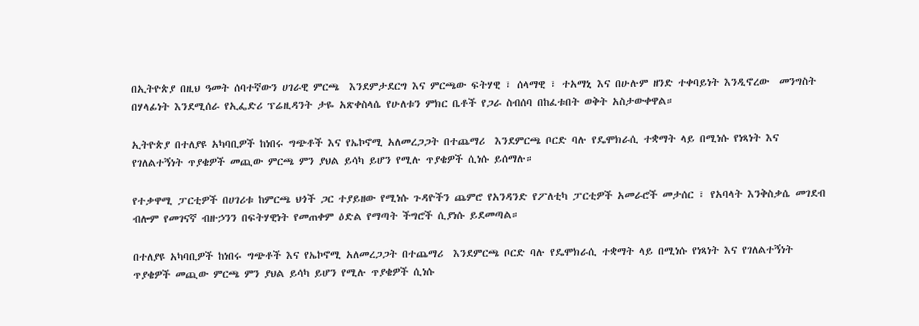በኢትዮጵያ በዚህ ዓመት ሰባተኛውን ሀገራዊ ምርጫ  እንደምታደርግ እና ምርጫው ፍትሃዊ ፣ ሰላማዊ ፣ ተአማኒ እና በሁሉም ዘንድ ተቀባይነት እንዲኖረው  መንግስት በሃላፊነት እንደሚሰራ የኢፌድሪ ፕሬዚዳንት ታዬ አጽቀስላሴ የሁለቱን ምክር ቤቶች የጋራ ስብሰባ በከፈቱበት ወቅት አስታውቀዋል።

ኢትዮጵያ በተለያዩ አካባቢዎች ከነበሩ ግጭቶች እና የኤኮኖሚ አለመረጋጋት በተጨማሪ  እንደምርጫ ቦርድ ባሉ የዴሞክራሲ ተቋማት ላይ በሚነሱ የነጻነት እና የገለልተኝነት ጥያቄዎች መጪው ምርጫ ምን ያህል ይሳካ ይሆን የሚሉ ጥያቄዎች ሲነሱ ይሰማሉ።

የተቃዋሚ ፓርቲዎች በሀገሪቱ ከምርጫ ህጎች ጋር ተያይዘው የሚነሱ ጉዳዮችን ጨምሮ የአንዳንድ የፖለቲካ ፓርቲዎች አመራሮች መታሰር ፣ የአባላት እንቅስቃሴ መገደብ ብሎም የመገናኛ ብዙኃንን በፍትሃዊነት የመጠቀም ዕድል የማጣት ችግሮች ሲያነሱ ይደመጣል።

በተለያዩ አካባቢዎች ከነበሩ ግጭቶች እና የኤኮኖሚ አለመረጋጋት በተጨማሪ  እንደምርጫ ቦርድ ባሉ የዴሞክራሲ ተቋማት ላይ በሚነሱ የነጻነት እና የገለልተኝነት ጥያቄዎች መጪው ምርጫ ምን ያህል ይሳካ ይሆን የሚሉ ጥያቄዎች ሲነሱ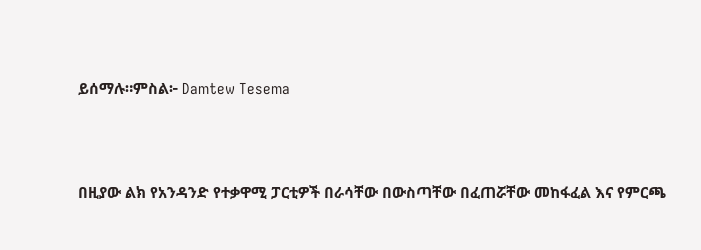ይሰማሉ።ምስል፦ Damtew Tesema



በዚያው ልክ የአንዳንድ የተቃዋሚ ፓርቲዎች በራሳቸው በውስጣቸው በፈጠሯቸው መከፋፈል እና የምርጫ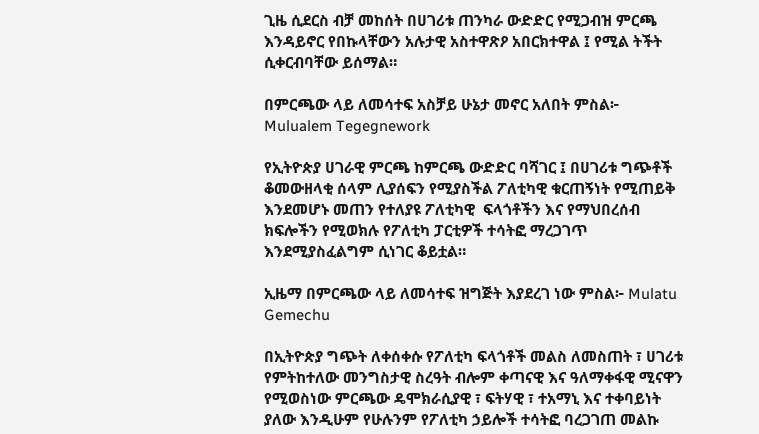ጊዜ ሲደርስ ብቻ መከሰት በሀገሪቱ ጠንካራ ውድድር የሚጋብዝ ምርጫ እንዳይኖር የበኩላቸውን አሉታዊ አስተዋጽዖ አበርክተዋል ፤ የሚል ትችት ሲቀርብባቸው ይሰማል።

በምርጫው ላይ ለመሳተፍ አስቻይ ሁኔታ መኖር አለበት ምስል፦ Mulualem Tegegnework

የኢትዮጵያ ሀገራዊ ምርጫ ከምርጫ ውድድር ባሻገር ፤ በሀገሪቱ ግጭቶች ቆመውዘላቂ ሰላም ሊያሰፍን የሚያስችል ፖለቲካዊ ቁርጠኝነት የሚጠይቅ እንደመሆኑ መጠን የተለያዩ ፖለቲካዊ  ፍላጎቶችን እና የማህበረሰብ ክፍሎችን የሚወክሉ የፖለቲካ ፓርቲዎች ተሳትፎ ማረጋገጥ እንደሚያስፈልግም ሲነገር ቆይቷል።

ኢዜማ በምርጫው ላይ ለመሳተፍ ዝግጅት እያደረገ ነው ምስል፦ Mulatu Gemechu

በኢትዮጵያ ግጭት ለቀሰቀሱ የፖለቲካ ፍላጎቶች መልስ ለመስጠት ፣ ሀገሪቱ የምትከተለው መንግስታዊ ስረዓት ብሎም ቀጣናዊ እና ዓለማቀፋዊ ሚናዋን የሚወስነው ምርጫው ዴሞክራሲያዊ ፣ ፍትሃዊ ፣ ተአማኒ እና ተቀባይነት ያለው እንዲሁም የሁሉንም የፖለቲካ ኃይሎች ተሳትፎ ባረጋገጠ መልኩ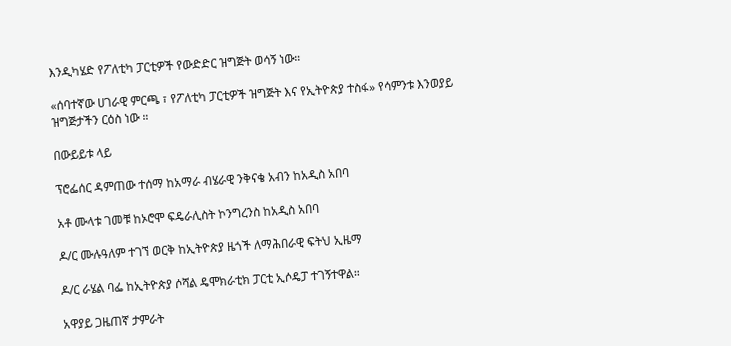እንዲካሄድ የፖለቲካ ፓርቲዎች የውድድር ዝግጅት ወሳኝ ነው።

«ሰባተኛው ሀገራዊ ምርጫ ፣ የፖለቲካ ፓርቲዎች ዝግጅት እና የኢትዮጵያ ተስፋ» የሳምንቱ እንወያይ ዝግጅታችን ርዕስ ነው ።

በውይይቱ ላይ

ፕሮፌሰር ዳምጠው ተሰማ ከአማራ ብሄራዊ ንቅናቄ አብን ከአዲስ አበባ

አቶ ሙላቱ ገመቹ ከኦሮሞ ፍዴራሊስት ኮንግረንስ ከአዲስ አበባ

ዶ/ር ሙሉዓለም ተገኘ ወርቅ ከኢትዮጵያ ዜጎች ለማሕበራዊ ፍትህ ኢዜማ

ዶ/ር ራሄል ባፌ ከኢትዮጵያ ሶሻል ዴሞክራቲክ ፓርቲ ኢሶዴፓ ተገኝተዋል።

አዋያይ ጋዜጠኛ ታምራት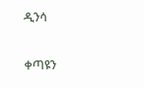ዲንሳ

ቀጣዩን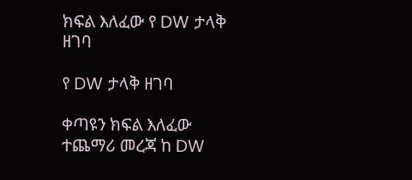ክፍል እለፈው የ DW ታላቅ ዘገባ

የ DW ታላቅ ዘገባ

ቀጣዩን ክፍል እለፈው ተጨማሪ መረጃ ከ DW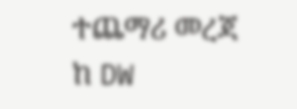ተጨማሪ መረጃ ከ DW